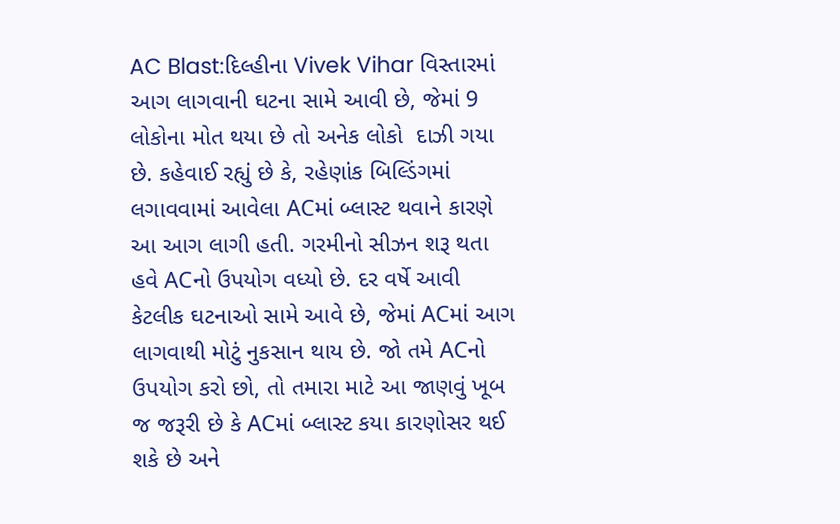AC Blast:દિલ્હીના Vivek Vihar વિસ્તારમાં આગ લાગવાની ઘટના સામે આવી છે, જેમાં 9 લોકોના મોત થયા છે તો અનેક લોકો  દાઝી ગયા છે. કહેવાઈ રહ્યું છે કે, રહેણાંક બિલ્ડિંગમાં લગાવવામાં આવેલા ACમાં બ્લાસ્ટ થવાને કારણે આ આગ લાગી હતી. ગરમીનો સીઝન શરૂ થતા હવે ACનો ઉપયોગ વધ્યો છે. દર વર્ષે આવી કેટલીક ઘટનાઓ સામે આવે છે, જેમાં ACમાં આગ લાગવાથી મોટું નુકસાન થાય છે. જો તમે ACનો ઉપયોગ કરો છો, તો તમારા માટે આ જાણવું ખૂબ જ જરૂરી છે કે ACમાં બ્લાસ્ટ કયા કારણોસર થઈ શકે છે અને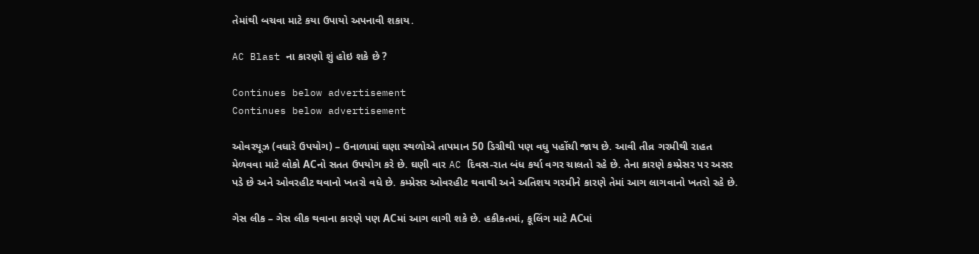તેમાંથી બચવા માટે કયા ઉપાયો અપનાવી શકાય.

AC Blast ના કારણો શું હોઇ શકે છે ?

Continues below advertisement
Continues below advertisement

ઓવરયૂઝ (વધારે ઉપયોગ) – ઉનાળામાં ઘણા સ્થળોએ તાપમાન 50 ડિગ્રીથી પણ વધુ પહોંચી જાય છે. આવી તીવ્ર ગરમીથી રાહત મેળવવા માટે લોકો ACનો સતત ઉપયોગ કરે છે. ઘણી વાર AC દિવસ-રાત બંધ કર્યા વગર ચાલતો રહે છે. તેના કારણે કમ્પ્રેસર પર અસર પડે છે અને ઓવરહીટ થવાનો ખતરો વધે છે. કમ્પ્રેસર ઓવરહીટ થવાથી અને અતિશય ગરમીને કારણે તેમાં આગ લાગવાનો ખતરો રહે છે.

ગેસ લીક – ગેસ લીક થવાના કારણે પણ ACમાં આગ લાગી શકે છે. હકીકતમાં, કૂલિંગ માટે ACમાં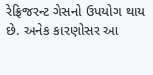રેફ્રિજરન્ટ ગેસનો ઉપયોગ થાય છે. અનેક કારણોસર આ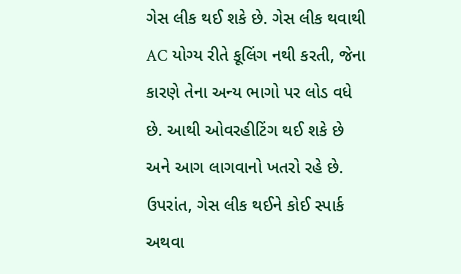ગેસ લીક થઈ શકે છે. ગેસ લીક થવાથી AC યોગ્ય રીતે કૂલિંગ નથી કરતી, જેના કારણે તેના અન્ય ભાગો પર લોડ વધે છે. આથી ઓવરહીટિંગ થઈ શકે છે અને આગ લાગવાનો ખતરો રહે છે. ઉપરાંત, ગેસ લીક થઈને કોઈ સ્પાર્ક અથવા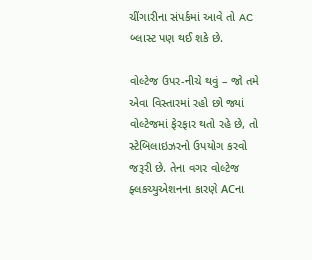ચીંગારીના સંપર્કમાં આવે તો AC બ્લાસ્ટ પણ થઈ શકે છે.

વોલ્ટેજ ઉપર-નીચે થવું – જો તમે એવા વિસ્તારમાં રહો છો જ્યાં વોલ્ટેજમાં ફેરફાર થતો રહે છે, તો સ્ટેબિલાઇઝરનો ઉપયોગ કરવો જરૂરી છે. તેના વગર વોલ્ટેજ ફ્લકચ્યુએશનના કારણે ACના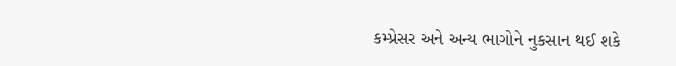કમ્પ્રેસર અને અન્ય ભાગોને નુકસાન થઈ શકે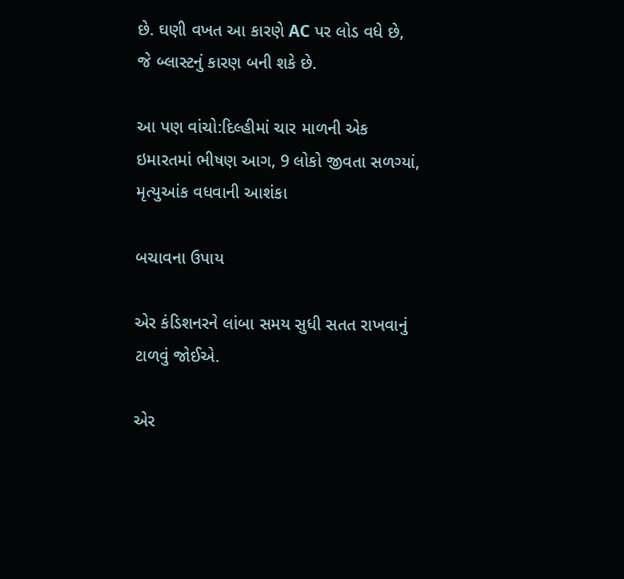છે. ઘણી વખત આ કારણે AC પર લોડ વધે છે, જે બ્લાસ્ટનું કારણ બની શકે છે.

આ પણ વાંચો:દિલ્હીમાં ચાર માળની એક ઇમારતમાં ભીષણ આગ, 9 લોકો જીવતા સળગ્યાં, મૃત્યુઆંક વધવાની આશંકા

બચાવના ઉપાય

એર કંડિશનરને લાંબા સમય સુધી સતત રાખવાનું ટાળવું જોઈએ.

એર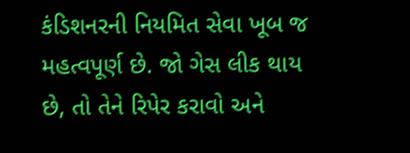કંડિશનરની નિયમિત સેવા ખૂબ જ મહત્વપૂર્ણ છે. જો ગેસ લીક થાય છે, તો તેને રિપેર કરાવો અને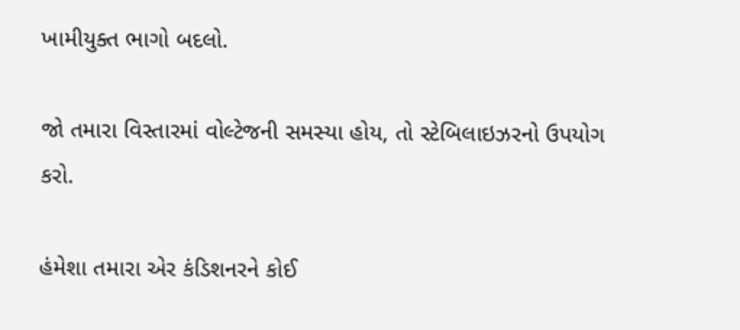ખામીયુક્ત ભાગો બદલો.

જો તમારા વિસ્તારમાં વોલ્ટેજની સમસ્યા હોય, તો સ્ટેબિલાઇઝરનો ઉપયોગ કરો.

હંમેશા તમારા એર કંડિશનરને કોઈ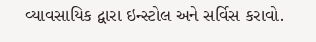વ્યાવસાયિક દ્વારા ઇન્સ્ટોલ અને સર્વિસ કરાવો.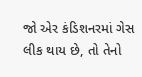જો એર કંડિશનરમાં ગેસ લીક થાય છે, તો તેનો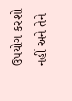ઉપયોગ કરશો નહીં અને તેને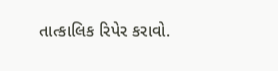તાત્કાલિક રિપેર કરાવો.